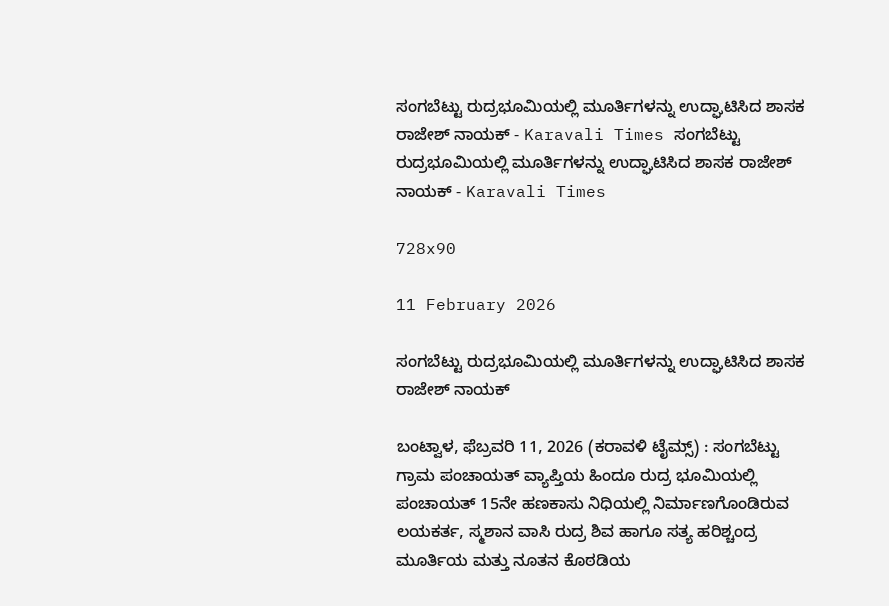ಸಂಗಬೆಟ್ಟು ರುದ್ರಭೂಮಿಯಲ್ಲಿ ಮೂರ್ತಿಗಳನ್ನು ಉದ್ಘಾಟಿಸಿದ ಶಾಸಕ ರಾಜೇಶ್ ನಾಯಕ್ - Karavali Times ಸಂಗಬೆಟ್ಟು ರುದ್ರಭೂಮಿಯಲ್ಲಿ ಮೂರ್ತಿಗಳನ್ನು ಉದ್ಘಾಟಿಸಿದ ಶಾಸಕ ರಾಜೇಶ್ ನಾಯಕ್ - Karavali Times

728x90

11 February 2026

ಸಂಗಬೆಟ್ಟು ರುದ್ರಭೂಮಿಯಲ್ಲಿ ಮೂರ್ತಿಗಳನ್ನು ಉದ್ಘಾಟಿಸಿದ ಶಾಸಕ ರಾಜೇಶ್ ನಾಯಕ್

ಬಂಟ್ವಾಳ, ಫೆಬ್ರವರಿ 11, 2026 (ಕರಾವಳಿ ಟೈಮ್ಸ್) : ಸಂಗಬೆಟ್ಟು ಗ್ರಾಮ ಪಂಚಾಯತ್ ವ್ಯಾಪ್ತಿಯ ಹಿಂದೂ ರುದ್ರ ಭೂಮಿಯಲ್ಲಿ ಪಂಚಾಯತ್ 15ನೇ ಹಣಕಾಸು ನಿಧಿಯಲ್ಲಿ ನಿರ್ಮಾಣಗೊಂಡಿರುವ ಲಯಕರ್ತ, ಸ್ಮಶಾನ ವಾಸಿ ರುದ್ರ ಶಿವ ಹಾಗೂ ಸತ್ಯ ಹರಿಶ್ಚಂದ್ರ ಮೂರ್ತಿಯ ಮತ್ತು ನೂತನ ಕೊಠಡಿಯ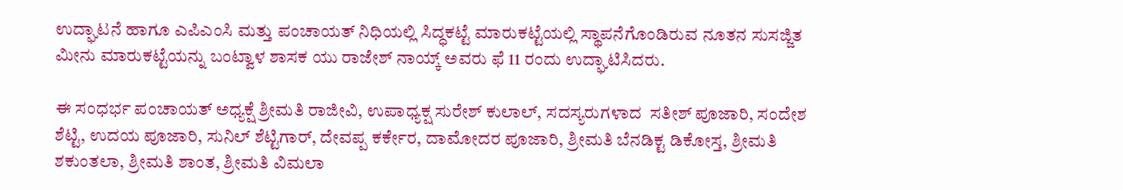ಉದ್ಘಾಟನೆ ಹಾಗೂ ಎಪಿಎಂಸಿ ಮತ್ತು ಪಂಚಾಯತ್ ನಿಧಿಯಲ್ಲಿ ಸಿದ್ಧಕಟ್ಟೆ ಮಾರುಕಟ್ಟೆಯಲ್ಲಿ ಸ್ಥಾಪನೆಗೊಂಡಿರುವ ನೂತನ ಸುಸಜ್ಜಿತ ಮೀನು ಮಾರುಕಟ್ಟೆಯನ್ನು ಬಂಟ್ವಾಳ ಶಾಸಕ ಯು ರಾಜೇಶ್ ನಾಯ್ಕ್ ಅವರು ಫೆ 11 ರಂದು ಉದ್ಘಾಟಿಸಿದರು.

ಈ ಸಂಧರ್ಭ ಪಂಚಾಯತ್ ಅಧ್ಯಕ್ಷೆ ಶ್ರೀಮತಿ ರಾಜೀವಿ, ಉಪಾಧ್ಯಕ್ಷ ಸುರೇಶ್ ಕುಲಾಲ್, ಸದಸ್ಯರುಗಳಾದ  ಸತೀಶ್ ಪೂಜಾರಿ, ಸಂದೇಶ ಶೆಟ್ಟಿ, ಉದಯ ಪೂಜಾರಿ, ಸುನಿಲ್ ಶೆಟ್ಟಿಗಾರ್, ದೇವಪ್ಪ ಕರ್ಕೇರ, ದಾಮೋದರ ಪೂಜಾರಿ, ಶ್ರೀಮತಿ ಬೆನಡಿಕ್ಟ ಡಿಕೋಸ್ತ, ಶ್ರೀಮತಿ ಶಕುಂತಲಾ, ಶ್ರೀಮತಿ ಶಾಂತ, ಶ್ರೀಮತಿ ವಿಮಲಾ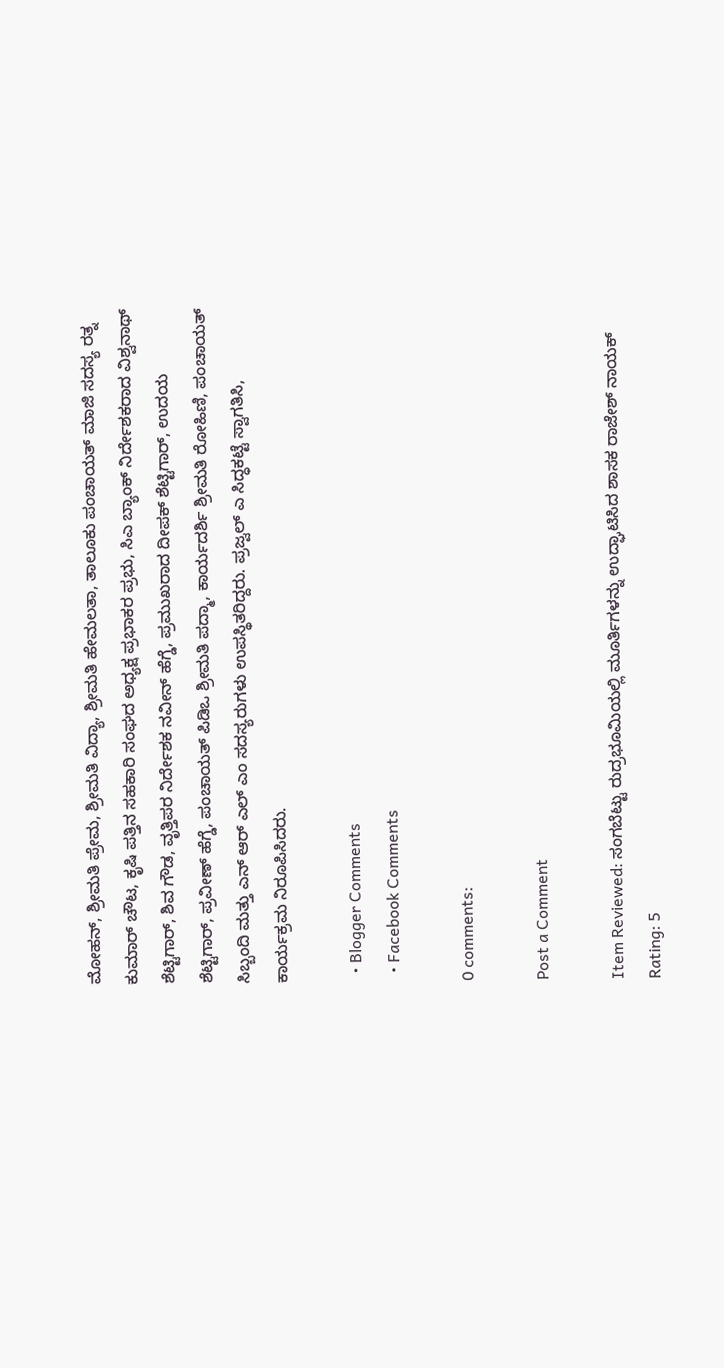ಮೋಹನ್, ಶ್ರೀಮತಿ ಪ್ರೇಮ, ಶ್ರೀಮತಿ ವಿದ್ಯಾ, ಶ್ರೀಮತಿ ಹೇಮಲತಾ, ತಾಲೂಕು ಪಂಚಾಯತ್ ಮಾಜಿ ಸದಸ್ಯ ರತ್ನ ಕುಮಾರ್ ಚೌಟ, ಕೃಷಿ ಪತ್ತಿನ ಸಹಕಾರಿ ಸಂಘದ ಅಧ್ಯಕ್ಷ ಪ್ರಭಾಕರ ಪ್ರಭು, ಸಿಎ ಬ್ಯಾಂಕ್ ನಿರ್ದೇಶಕರಾದ ವಿಶ್ವನಾಥ್ ಶೆಟ್ಟಿಗಾರ್, ಶಿವ ಗೌಡ, ವೃತ್ತಿಪರ ನಿರ್ದೇಶಕ ನವೀನ್ ಹೆಗ್ಡೆ, ಪ್ರಮುಖರಾದ ದೀಪಕ್ ಶೆಟ್ಟಿಗಾರ್, ಉದಯ ಶೆಟ್ಟಿಗಾರ್, ಪ್ರವೀಣ್ ಹೆಗ್ಡೆ, ಪಂಚಾಯತ್ ಪಿಡಿಒ ಶ್ರೀಮತಿ ಪದ್ಮಾ, ಕಾರ್ಯದರ್ಶಿ ಶ್ರೀಮತಿ ರೋಹಿಣಿ, ಪಂಚಾಯತ್ ಸಿಬ್ಬಂದಿ ಮತ್ತು ಎನ್ ಆರ್ ಎಲ್ ಎಂ ಸದಸ್ಯರುಗಳು ಉಪಸ್ಥಿತರಿದ್ದರು. ಪ್ರಜ್ವಲ್ ಎ ಸಿದ್ಧಕಟ್ಟೆ ಸ್ವಾಗತಿಸಿ, ಕಾರ್ಯಕ್ರಮ ನಿರೂಪಿಸಿದರು.

  • Blogger Comments
  • Facebook Comments

0 comments:

Post a Comment

Item Reviewed: ಸಂಗಬೆಟ್ಟು ರುದ್ರಭೂಮಿಯಲ್ಲಿ ಮೂರ್ತಿಗಳನ್ನು ಉದ್ಘಾಟಿಸಿದ ಶಾಸಕ ರಾಜೇಶ್ ನಾಯಕ್ Rating: 5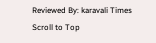Reviewed By: karavali Times
Scroll to Top